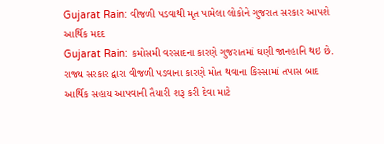Gujarat Rain: વીજળી પડવાથી મૃત પામેલા લોકોને ગુજરાત સરકાર આપશે આર્થિક મદદ
Gujarat Rain: કમોસમી વરસાદના કારણે ગુજરાતમાં ઘણી જાનહાનિ થઇ છે. રાજ્ય સરકાર દ્વારા વીજળી પડવાના કારણે મોત થવાના કિસ્સામાં તપાસ બાદ આર્થિક સહાય આપવાની તૈયારી શરૂ કરી દેવા માટે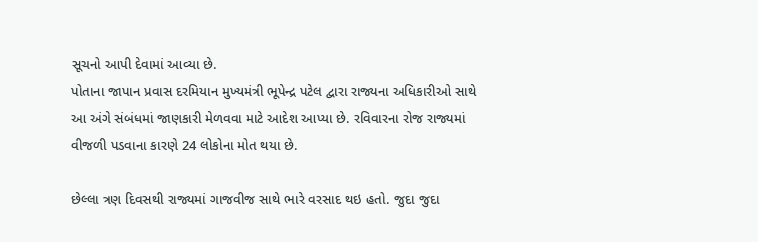સૂચનો આપી દેવામાં આવ્યા છે.
પોતાના જાપાન પ્રવાસ દરમિયાન મુખ્યમંત્રી ભૂપેન્દ્ર પટેલ દ્વારા રાજ્યના અધિકારીઓ સાથે આ અંગે સંબંધમાં જાણકારી મેળવવા માટે આદેશ આપ્યા છે. રવિવારના રોજ રાજ્યમાં વીજળી પડવાના કારણે 24 લોકોના મોત થયા છે.

છેલ્લા ત્રણ દિવસથી રાજ્યમાં ગાજવીજ સાથે ભારે વરસાદ થઇ હતો. જુદા જુદા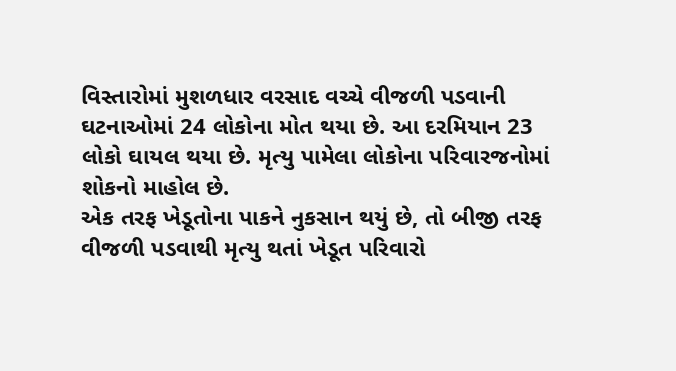વિસ્તારોમાં મુશળધાર વરસાદ વચ્ચે વીજળી પડવાની ઘટનાઓમાં 24 લોકોના મોત થયા છે. આ દરમિયાન 23 લોકો ઘાયલ થયા છે. મૃત્યુ પામેલા લોકોના પરિવારજનોમાં શોકનો માહોલ છે.
એક તરફ ખેડૂતોના પાકને નુકસાન થયું છે, તો બીજી તરફ વીજળી પડવાથી મૃત્યુ થતાં ખેડૂત પરિવારો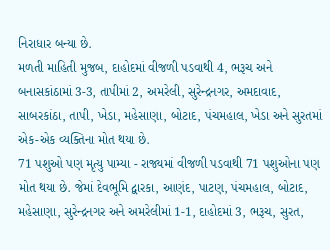નિરાધાર બન્યા છે.
મળતી માહિતી મુજબ, દાહોદમાં વીજળી પડવાથી 4, ભરૂચ અને બનાસકાંઠામાં 3-3, તાપીમાં 2, અમરેલી, સુરેન્દ્રનગર, અમદાવાદ, સાબરકાંઠા, તાપી, ખેડા, મહેસાણા, બોટાદ, પંચમહાલ, ખેડા અને સુરતમાં એક-એક વ્યક્તિના મોત થયા છે.
71 પશુઓ પણ મૃત્યુ પામ્યા - રાજ્યમાં વીજળી પડવાથી 71 પશુઓના પણ મોત થયા છે. જેમાં દેવભૂમિ દ્વારકા, આણંદ, પાટણ, પંચમહાલ, બોટાદ, મહેસાણા, સુરેન્દ્રનગર અને અમરેલીમાં 1-1, દાહોદમાં 3, ભરૂચ, સુરત,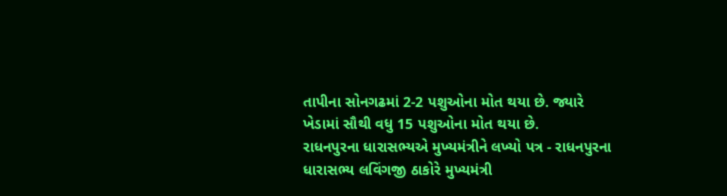તાપીના સોનગઢમાં 2-2 પશુઓના મોત થયા છે. જ્યારે ખેડામાં સૌથી વધુ 15 પશુઓના મોત થયા છે.
રાધનપુરના ધારાસભ્યએ મુખ્યમંત્રીને લખ્યો પત્ર - રાધનપુરના ધારાસભ્ય લવિંગજી ઠાકોરે મુખ્યમંત્રી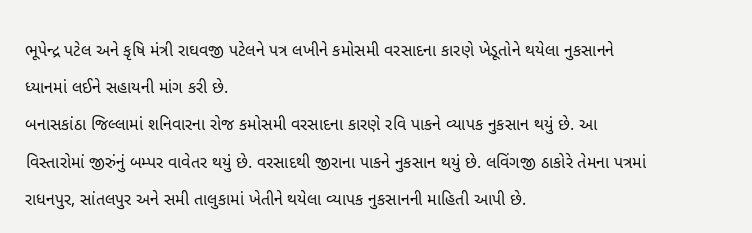ભૂપેન્દ્ર પટેલ અને કૃષિ મંત્રી રાઘવજી પટેલને પત્ર લખીને કમોસમી વરસાદના કારણે ખેડૂતોને થયેલા નુકસાનને ધ્યાનમાં લઈને સહાયની માંગ કરી છે.
બનાસકાંઠા જિલ્લામાં શનિવારના રોજ કમોસમી વરસાદના કારણે રવિ પાકને વ્યાપક નુકસાન થયું છે. આ વિસ્તારોમાં જીરુંનું બમ્પર વાવેતર થયું છે. વરસાદથી જીરાના પાકને નુકસાન થયું છે. લવિંગજી ઠાકોરે તેમના પત્રમાં રાધનપુર, સાંતલપુર અને સમી તાલુકામાં ખેતીને થયેલા વ્યાપક નુકસાનની માહિતી આપી છે.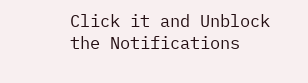Click it and Unblock the Notifications